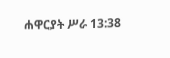ሐዋርያት ሥራ 13:38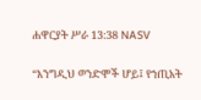ሐዋርያት ሥራ 13:38 NASV

“እንግዲህ ወንድሞች ሆይ፤ የኀጢአት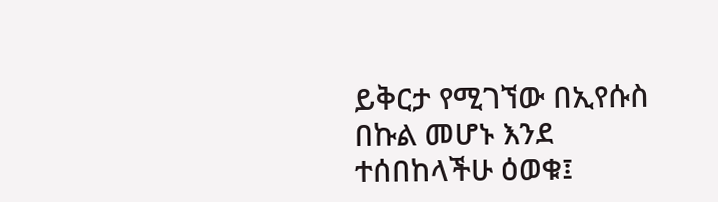ይቅርታ የሚገኘው በኢየሱስ በኩል መሆኑ እንደ ተሰበከላችሁ ዕወቁ፤